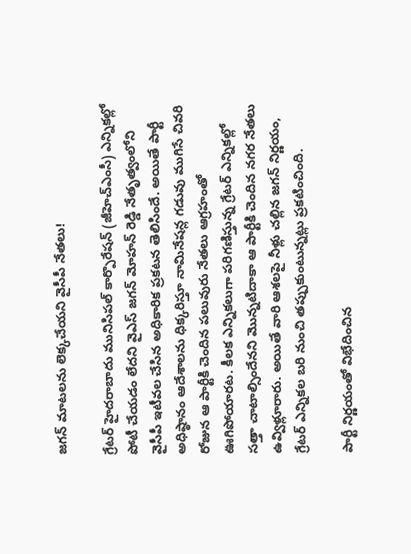జగన్ మాటలను లెక్కచేయని వైసీపీ నేతలు!

గ్రేటర్ హైదరాబాదు మునిసిపల్ కార్పొరేషన్ (జీహెచ్ఎంసీ) ఎన్నికల్లో పోటీ చేయడం లేదని వైఎస్ జగన్ మోహన్ రెడ్డి నేతృత్వంలోని వైసీపీ ఇటీవల చేసిన అధికారిక ప్రకటన తెలిసిందే. అయితే పార్టీ అధిష్ఠానం ఆదేశాలను ధిక్కరిస్తూ నామినేషన్ల గడువు ముగిసే చివరి రోజున ఆ పార్టీకి చెందిన పలువురు నేతలు ఆగ్రహంతో ఊగిపోయారట. కీలక ఎన్నికలుగా పరిగణిస్తున్న గ్రేటర్ ఎన్నికల్లో సత్తా చాటాల్సిందేనని మొన్నటిదాకా ఆ పార్టీకి చెందిన నగర నేతలు ఉవ్విళ్లూరారు. అయితే వారి ఆశలపై నీళ్లు చల్లిన జగన్ నిర్ణయం, గ్రేటర్ ఎన్నికల బరి నుంచి తప్పుకుంటున్నట్లు ప్రకటించింది.

పార్టీ నిర్ణయంతో విభేదించిన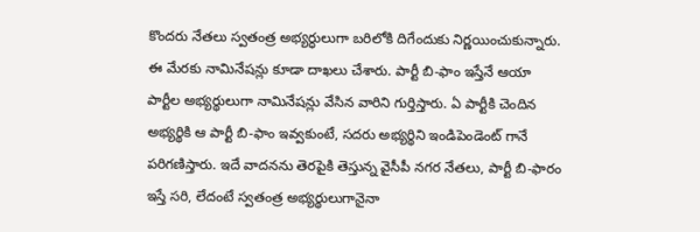కొందరు నేతలు స్వతంత్ర అభ్యర్ధులుగా బరిలోకి దిగేందుకు నిర్ణయించుకున్నారు. ఈ మేరకు నామినేషన్లు కూడా దాఖలు చేశారు. పార్టీ బి-ఫాం ఇస్తేనే ఆయా పార్టీల అభ్యర్థులుగా నామినేషన్లు వేసిన వారిని గుర్తిస్తారు. ఏ పార్టీకి చెందిన అభ్యర్థికి ఆ పార్టీ బి-ఫాం ఇవ్వకుంటే, సదరు అభ్యర్థిని ఇండిపెండెంట్ గానే పరిగణిస్తారు. ఇదే వాదనను తెరపైకి తెస్తున్న వైసీపీ నగర నేతలు, పార్టీ బి-ఫారం ఇస్తే సరి, లేదంటే స్వతంత్ర అభ్యర్థులుగానైనా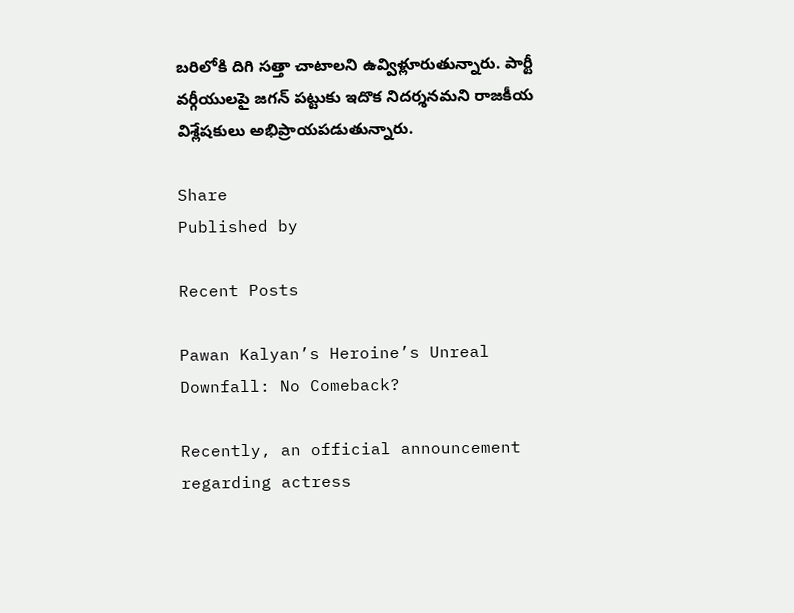బరిలోకి దిగి సత్తా చాటాలని ఉవ్విళ్లూరుతున్నారు. పార్టీ వర్గీయులపై జగన్ పట్టుకు ఇదొక నిదర్శనమని రాజకీయ విశ్లేషకులు అభిప్రాయపడుతున్నారు.

Share
Published by

Recent Posts

Pawan Kalyan’s Heroine’s Unreal Downfall: No Comeback?

Recently, an official announcement regarding actress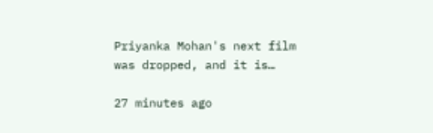Priyanka Mohan's next film was dropped, and it is…

27 minutes ago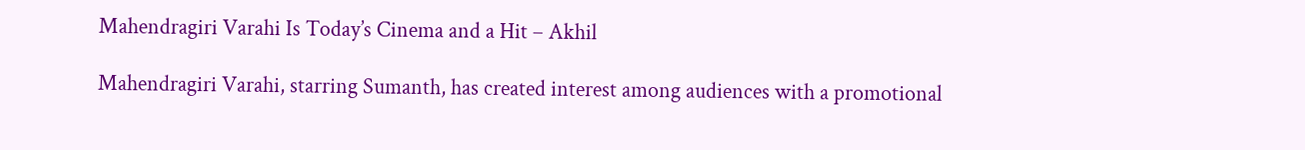Mahendragiri Varahi Is Today’s Cinema and a Hit – Akhil

Mahendragiri Varahi, starring Sumanth, has created interest among audiences with a promotional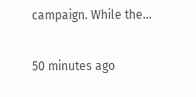campaign. While the…

50 minutes ago